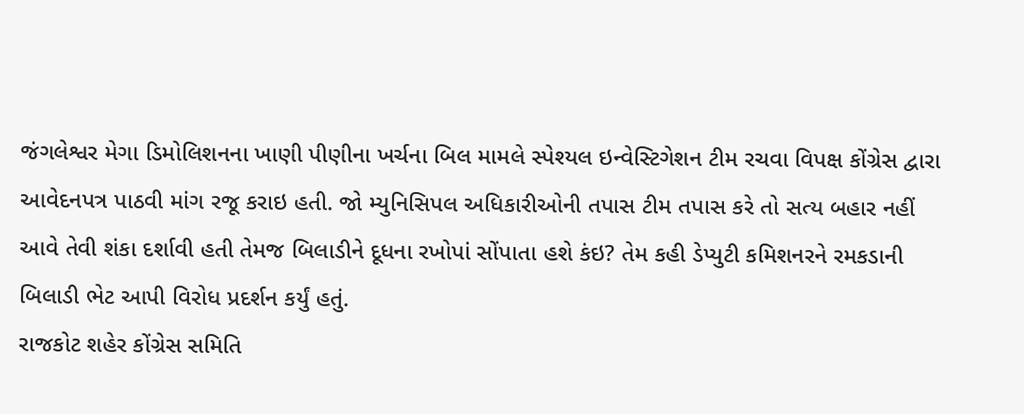જંગલેશ્વર મેગા ડિમોલિશનના ખાણી પીણીના ખર્ચના બિલ મામલે સ્પેશ્યલ ઇન્વેસ્ટિગેશન ટીમ રચવા વિપક્ષ કોંગ્રેસ દ્વારા આવેદનપત્ર પાઠવી માંગ રજૂ કરાઇ હતી. જો મ્યુનિસિપલ અધિકારીઓની તપાસ ટીમ તપાસ કરે તો સત્ય બહાર નહીં આવે તેવી શંકા દર્શાવી હતી તેમજ બિલાડીને દૂધના રખોપાં સોંપાતા હશે કંઇ? તેમ કહી ડેપ્યુટી કમિશનરને રમકડાની બિલાડી ભેટ આપી વિરોધ પ્રદર્શન કર્યું હતું.
રાજકોટ શહેર કોંગ્રેસ સમિતિ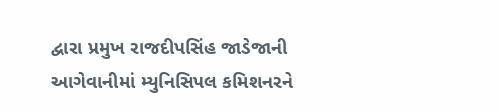દ્વારા પ્રમુખ રાજદીપસિંહ જાડેજાની આગેવાનીમાં મ્યુનિસિપલ કમિશનરને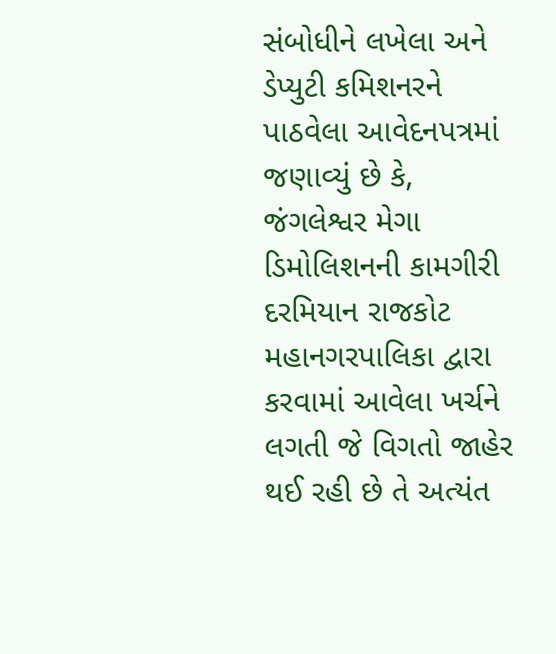સંબોધીને લખેલા અને ડેપ્યુટી કમિશનરને પાઠવેલા આવેદનપત્રમાં જણાવ્યું છે કે, જંગલેશ્વર મેગા ડિમોલિશનની કામગીરી દરમિયાન રાજકોટ મહાનગરપાલિકા દ્વારા કરવામાં આવેલા ખર્ચને લગતી જે વિગતો જાહેર થઈ રહી છે તે અત્યંત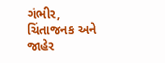ગંભીર, ચિંતાજનક અને જાહેર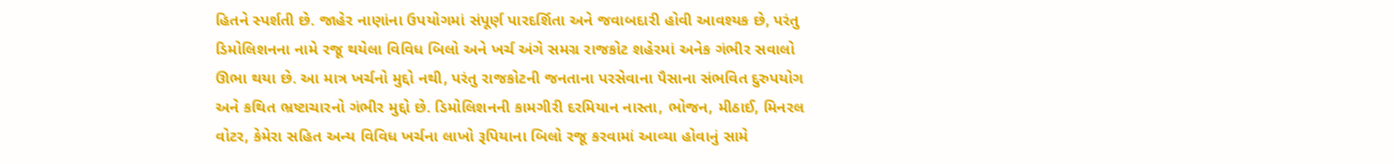હિતને સ્પર્શતી છે. જાહેર નાણાંના ઉપયોગમાં સંપૂર્ણ પારદર્શિતા અને જવાબદારી હોવી આવશ્યક છે, પરંતુ ડિમોલિશનના નામે રજૂ થયેલા વિવિધ બિલો અને ખર્ચ અંગે સમગ્ર રાજકોટ શહેરમાં અનેક ગંભીર સવાલો ઊભા થયા છે. આ માત્ર ખર્ચનો મુદ્દો નથી, પરંતુ રાજકોટની જનતાના પરસેવાના પૈસાના સંભવિત દુરુપયોગ અને કથિત ભ્રષ્ટાચારનો ગંભીર મુદ્દો છે. ડિમોલિશનની કામગીરી દરમિયાન નાસ્તા, ભોજન, મીઠાઈ, મિનરલ વોટર, કેમેરા સહિત અન્ય વિવિધ ખર્ચના લાખો રૂપિયાના બિલો રજૂ કરવામાં આવ્યા હોવાનું સામે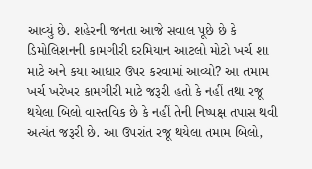આવ્યું છે. શહેરની જનતા આજે સવાલ પૂછે છે કે ડિમોલિશનની કામગીરી દરમિયાન આટલો મોટો ખર્ચ શા માટે અને કયા આધાર ઉપર કરવામાં આવ્યો? આ તમામ ખર્ચ ખરેખર કામગીરી માટે જરૂરી હતો કે નહીં તથા રજૂ થયેલા બિલો વાસ્તવિક છે કે નહીં તેની નિષ્પક્ષ તપાસ થવી અત્યંત જરૂરી છે. આ ઉપરાંત રજૂ થયેલા તમામ બિલો,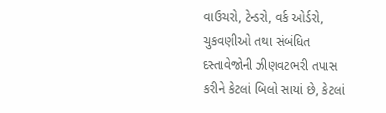વાઉચરો, ટેન્ડરો, વર્ક ઓર્ડરો, ચુકવણીઓ તથા સંબંધિત દસ્તાવેજોની ઝીણવટભરી તપાસ કરીને કેટલાં બિલો સાયાં છે, કેટલાં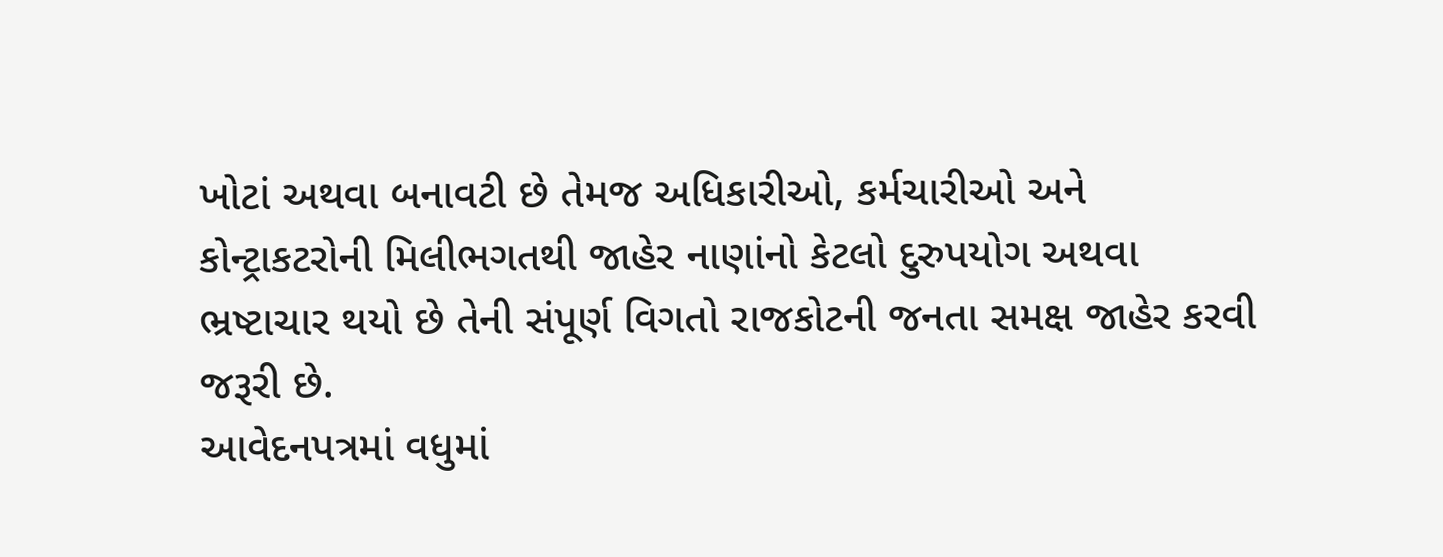ખોટાં અથવા બનાવટી છે તેમજ અધિકારીઓ, કર્મચારીઓ અને કોન્ટ્રાકટરોની મિલીભગતથી જાહેર નાણાંનો કેટલો દુરુપયોગ અથવા ભ્રષ્ટાચાર થયો છે તેની સંપૂર્ણ વિગતો રાજકોટની જનતા સમક્ષ જાહેર કરવી જરૂરી છે.
આવેદનપત્રમાં વધુમાં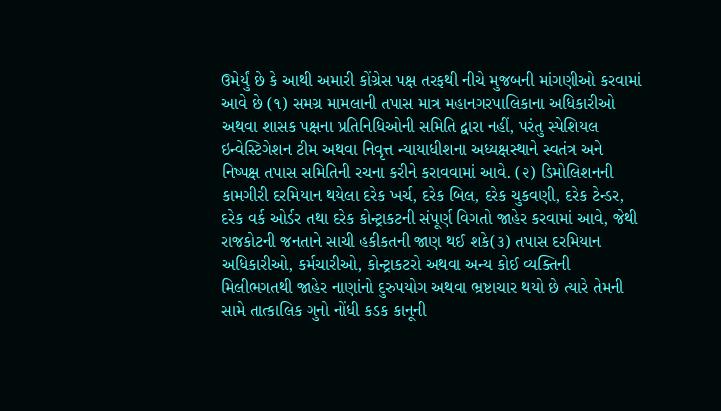ઉમેર્યું છે કે આથી અમારી કોંગ્રેસ પક્ષ તરફથી નીચે મુજબની માંગણીઓ કરવામાં આવે છે (૧) સમગ્ર મામલાની તપાસ માત્ર મહાનગરપાલિકાના અધિકારીઓ અથવા શાસક પક્ષના પ્રતિનિધિઓની સમિતિ દ્વારા નહીં, પરંતુ સ્પેશિયલ ઇન્વેસ્ટિગેશન ટીમ અથવા નિવૃત્ત ન્યાયાધીશના અધ્યક્ષસ્થાને સ્વતંત્ર અને નિષ્પક્ષ તપાસ સમિતિની રચના કરીને કરાવવામાં આવે. (૨) ડિમોલિશનની કામગીરી દરમિયાન થયેલા દરેક ખર્ચ, દરેક બિલ, દરેક ચુકવણી, દરેક ટેન્ડર, દરેક વર્ક ઓર્ડર તથા દરેક કોન્ટ્રાકટની સંપૂર્ણ વિગતો જાહેર કરવામાં આવે, જેથી રાજકોટની જનતાને સાચી હકીકતની જાણ થઈ શકે(૩) તપાસ દરમિયાન અધિકારીઓ, કર્મચારીઓ, કોન્ટ્રાકટરો અથવા અન્ય કોઈ વ્યક્તિની મિલીભગતથી જાહેર નાણાંનો દુરુપયોગ અથવા ભ્રષ્ટાચાર થયો છે ત્યારે તેમની સામે તાત્કાલિક ગુનો નોંધી કડક કાનૂની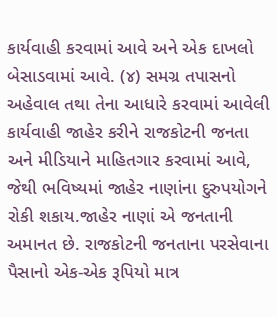કાર્યવાહી કરવામાં આવે અને એક દાખલો બેસાડવામાં આવે. (૪) સમગ્ર તપાસનો અહેવાલ તથા તેના આધારે કરવામાં આવેલી કાર્યવાહી જાહેર કરીને રાજકોટની જનતા અને મીડિયાને માહિતગાર કરવામાં આવે, જેથી ભવિષ્યમાં જાહેર નાણાંના દુરુપયોગને રોકી શકાય.જાહેર નાણાં એ જનતાની અમાનત છે. રાજકોટની જનતાના પરસેવાના પૈસાનો એક-એક રૂપિયો માત્ર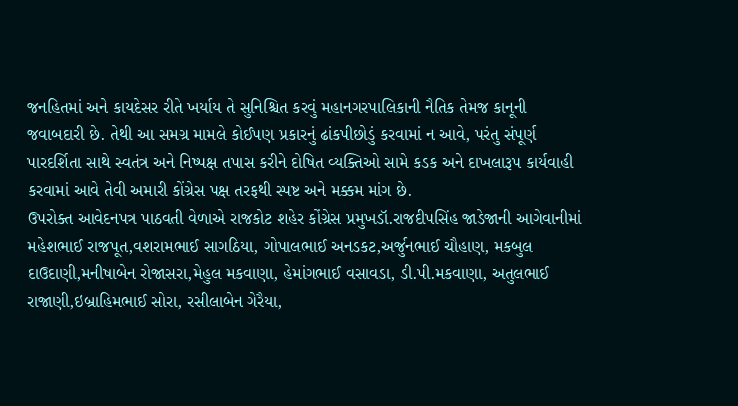જનહિતમાં અને કાયદેસર રીતે ખર્યાય તે સુનિશ્ચિત કરવું મહાનગરપાલિકાની નૈતિક તેમજ કાનૂની જવાબદારી છે. તેથી આ સમગ્ર મામલે કોઈપણ પ્રકારનું ઢાંકપીછોડું કરવામાં ન આવે, પરંતુ સંપૂર્ણ પારદર્શિતા સાથે સ્વતંત્ર અને નિષ્પક્ષ તપાસ કરીને દોષિત વ્યક્તિઓ સામે કડક અને દાખલારૂપ કાર્યવાહી કરવામાં આવે તેવી અમારી કોંગ્રેસ પક્ષ તરફથી સ્પષ્ટ અને મક્કમ માંગ છે.
ઉપરોક્ત આવેદનપત્ર પાઠવતી વેળાએ રાજકોટ શહેર કોંગ્રેસ પ્રમુખડૉ.રાજદીપસિંહ જાડેજાની આગેવાનીમાં મહેશભાઈ રાજપૂત,વશરામભાઈ સાગઠિયા, ગોપાલભાઈ અનડકટ,અર્જુનભાઈ ચૌહાણ, મકબુલ દાઉદાણી,મનીષાબેન રોજાસરા,મેહુલ મકવાણા, હેમાંગભાઈ વસાવડા, ડી.પી.મકવાણા, અતુલભાઈ રાજાણી,ઇબ્રાહિમભાઈ સોરા, રસીલાબેન ગેરૈયા,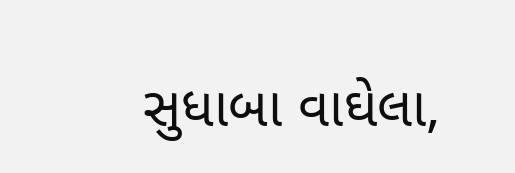સુધાબા વાઘેલા,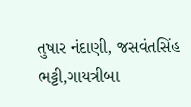તુષાર નંદાણી, જસવંતસિંહ ભટ્ટી,ગાયત્રીબા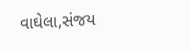વાઘેલા,સંજય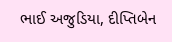ભાઈ અજુડિયા, દીપ્તિબેન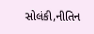સોલંકી,નીતિન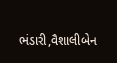ભંડારી,વૈશાલીબેન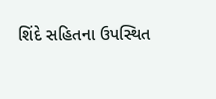શિંદે સહિતના ઉપસ્થિત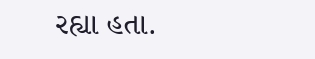રહ્યા હતા.